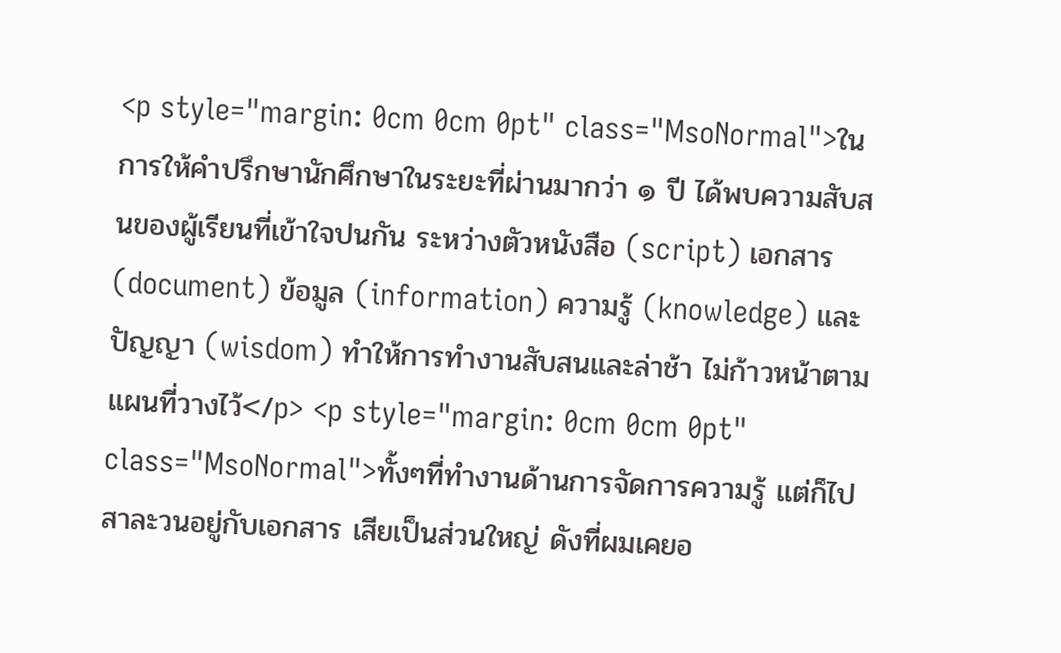<p style="margin: 0cm 0cm 0pt" class="MsoNormal">ในการให้คำปรึกษานักศึกษาในระยะที่ผ่านมากว่า ๑ ปี ได้พบความสับสนของผู้เรียนที่เข้าใจปนกัน ระหว่างตัวหนังสือ (script) เอกสาร (document) ข้อมูล (information) ความรู้ (knowledge) และปัญญา (wisdom) ทำให้การทำงานสับสนและล่าช้า ไม่ก้าวหน้าตามแผนที่วางไว้</p> <p style="margin: 0cm 0cm 0pt" class="MsoNormal">ทั้งๆที่ทำงานด้านการจัดการความรู้ แต่ก็ไปสาละวนอยู่กับเอกสาร เสียเป็นส่วนใหญ่ ดังที่ผมเคยอ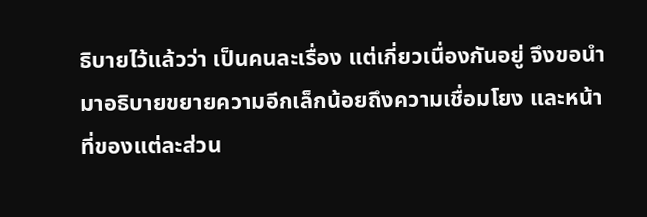ธิบายไว้แล้วว่า เป็นคนละเรื่อง แต่เกี่ยวเนื่องกันอยู่ จึงขอนำมาอธิบายขยายความอีกเล็กน้อยถึงความเชื่อมโยง และหน้าที่ของแต่ละส่วน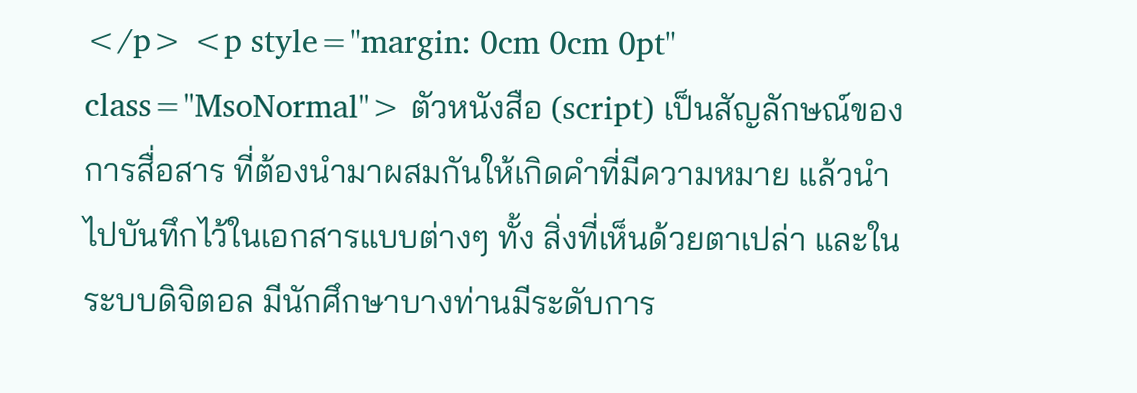</p> <p style="margin: 0cm 0cm 0pt" class="MsoNormal"> ตัวหนังสือ (script) เป็นสัญลักษณ์ของการสื่อสาร ที่ต้องนำมาผสมกันให้เกิดคำที่มีความหมาย แล้วนำไปบันทึกไว้ในเอกสารแบบต่างๆ ทั้ง สิ่งที่เห็นด้วยตาเปล่า และในระบบดิจิตอล มีนักศึกษาบางท่านมีระดับการ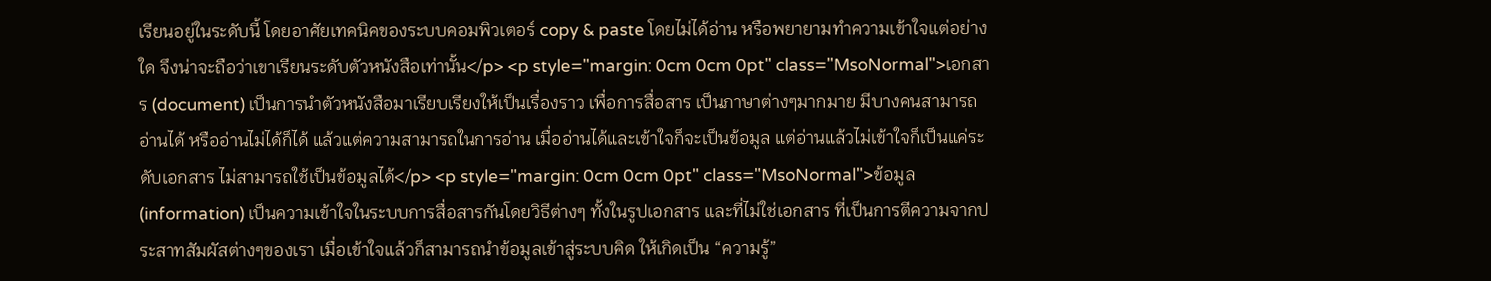เรียนอยู่ในระดับนี้ โดยอาศัยเทคนิคของระบบคอมพิวเตอร์ copy & paste โดยไม่ได้อ่าน หรือพยายามทำความเข้าใจแต่อย่างใด จึงน่าจะถือว่าเขาเรียนระดับตัวหนังสือเท่านั้น</p> <p style="margin: 0cm 0cm 0pt" class="MsoNormal">เอกสาร (document) เป็นการนำตัวหนังสือมาเรียบเรียงให้เป็นเรื่องราว เพื่อการสื่อสาร เป็นภาษาต่างๆมากมาย มีบางคนสามารถอ่านได้ หรืออ่านไม่ได้ก็ได้ แล้วแต่ความสามารถในการอ่าน เมื่ออ่านได้และเข้าใจก็จะเป็นข้อมูล แต่อ่านแล้วไม่เข้าใจก็เป็นแค่ระดับเอกสาร ไม่สามารถใช้เป็นข้อมูลได้</p> <p style="margin: 0cm 0cm 0pt" class="MsoNormal">ข้อมูล (information) เป็นความเข้าใจในระบบการสื่อสารกันโดยวิธีต่างๆ ทั้งในรูปเอกสาร และที่ไม่ใช่เอกสาร ที่เป็นการตีความจากประสาทสัมผัสต่างๆของเรา เมื่อเข้าใจแล้วก็สามารถนำข้อมูลเข้าสู่ระบบคิด ให้เกิดเป็น “ความรู้”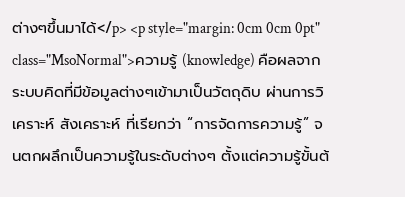ต่างๆขึ้นมาได้</p> <p style="margin: 0cm 0cm 0pt" class="MsoNormal">ความรู้ (knowledge) คือผลจากระบบคิดที่มีข้อมูลต่างๆเข้ามาเป็นวัตถุดิบ ผ่านการวิเคราะห์ สังเคราะห์ ที่เรียกว่า “การจัดการความรู้” จนตกผลึกเป็นความรู้ในระดับต่างๆ ตั้งแต่ความรู้ขั้นต้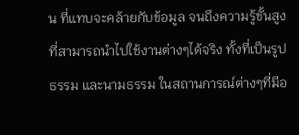น ที่แทบจะคล้ายกับข้อมูล จนถึงความรู้ขั้นสูง ที่สามารถนำไปใช้งานต่างๆได้จริง ทั้งที่เป็นรูปธรรม และนามธรรม ในสถานการณ์ต่างๆที่มีอ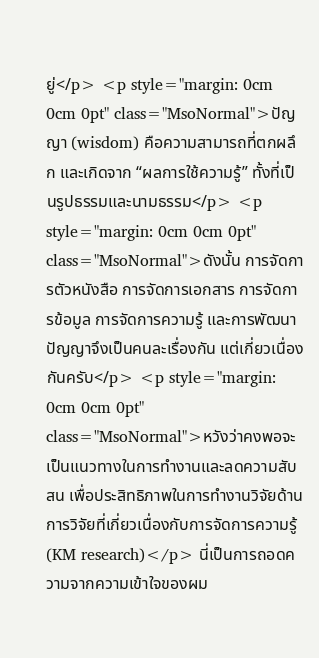ยู่</p> <p style="margin: 0cm 0cm 0pt" class="MsoNormal">ปัญญา (wisdom) คือความสามารถที่ตกผลึก และเกิดจาก “ผลการใช้ความรู้” ทั้งที่เป็นรูปธรรมและนามธรรม</p> <p style="margin: 0cm 0cm 0pt" class="MsoNormal">ดังนั้น การจัดการตัวหนังสือ การจัดการเอกสาร การจัดการข้อมูล การจัดการความรู้ และการพัฒนาปัญญาจึงเป็นคนละเรื่องกัน แต่เกี่ยวเนื่องกันครับ</p> <p style="margin: 0cm 0cm 0pt" class="MsoNormal">หวังว่าคงพอจะเป็นแนวทางในการทำงานและลดความสับสน เพื่อประสิทธิภาพในการทำงานวิจัยด้านการวิจัยที่เกี่ยวเนื่องกับการจัดการความรู้ (KM research)</p> นี่เป็นการถอดความจากความเข้าใจของผม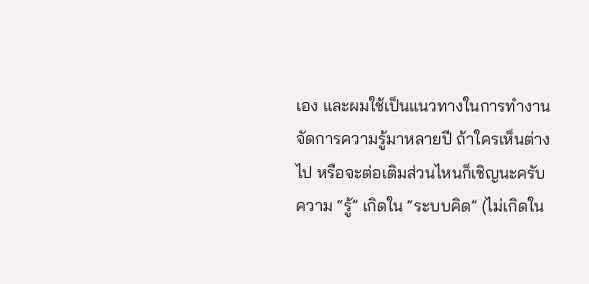เอง และผมใช้เป็นแนวทางในการทำงานจัดการความรู้มาหลายปี ถ้าใครเห็นต่างไป หรือจะต่อเติมส่วนไหนก็เชิญนะครับ
ความ “รู้” เกิดใน “ระบบคิด” (ไม่เกิดใน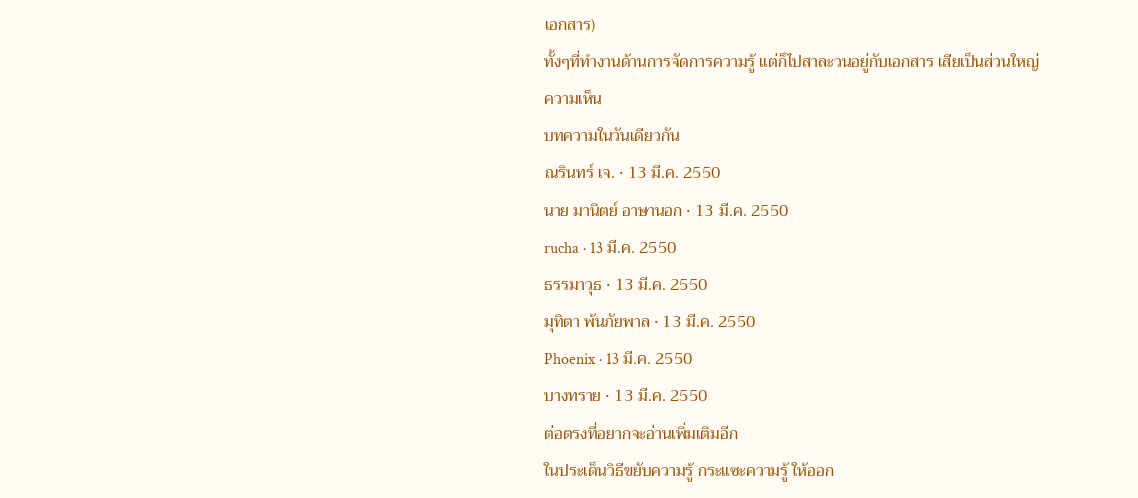เอกสาร)
ทั้งๆที่ทำงานด้านการจัดการความรู้ แต่ก็ไปสาละวนอยู่กับเอกสาร เสียเป็นส่วนใหญ่
ความเห็น
บทความในวันเดียวกัน
ณรินทร์ เจ. · 13 มี.ค. 2550
นาย มานิตย์ อาษานอก · 13 มี.ค. 2550
rucha · 13 มี.ค. 2550
ธรรมาวุธ · 13 มี.ค. 2550
มุทิตา พ้นภัยพาล · 13 มี.ค. 2550
Phoenix · 13 มี.ค. 2550
บางทราย · 13 มี.ค. 2550
ต่อตรงที่อยากจะอ่านเพิ่มเติมอีก
ในประเด็นวิธีขยับความรู้ กระแซะความรู้ ให้ออก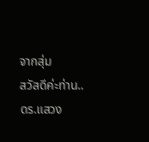จากสุ่ม
สวัสดีค่ะท่าน..ดร.แสวง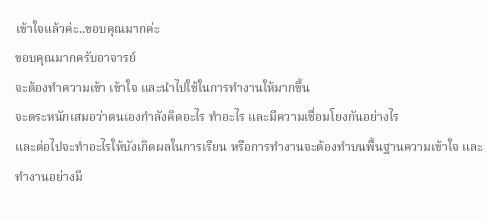เข้าใจแล้วค่ะ..ขอบคุณมากค่ะ
ขอบคุณมากครับอาจารย์
จะต้องทำความเข้า เข้าใจ และนำไปใช้ในการทำงานให้มากขึ้น
จะตระหนักเสมอว่าตนเองกำลังคิดอะไร ทำอะไร และมีความเชื่อมโยงกันอย่างไร
และต่อไปจะทำอะไรให้บังเกิดผลในการเรียน หรือการทำงานจะต้องทำบนพื้นฐานความเข้าใจ และทำงานอย่างมี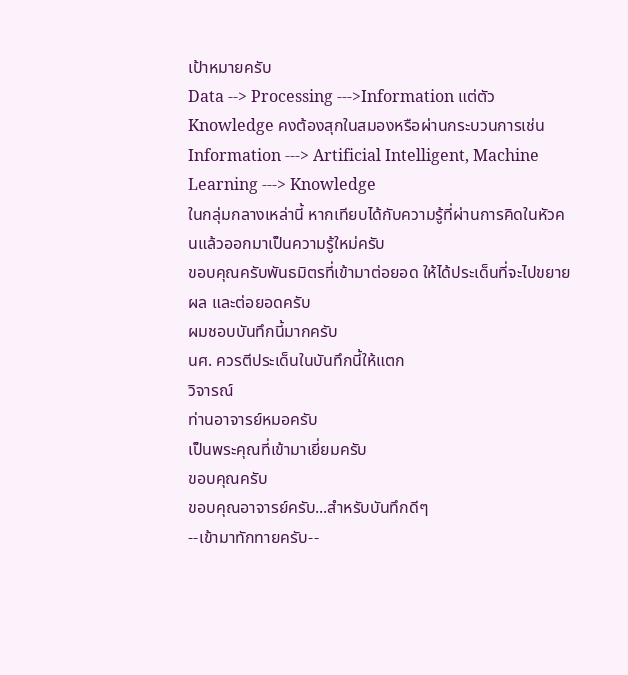เป้าหมายครับ
Data --> Processing --->Information แต่ตัว Knowledge คงต้องสุกในสมองหรือผ่านกระบวนการเช่น
Information ---> Artificial Intelligent, Machine Learning ---> Knowledge
ในกลุ่มกลางเหล่านี้ หากเทียบได้กับความรู้ที่ผ่านการคิดในหัวคนแล้วออกมาเป็นความรู้ใหม่ครับ
ขอบคุณครับพันธมิตรที่เข้ามาต่อยอด ให้ได้ประเด็นที่จะไปขยายผล และต่อยอดครับ
ผมชอบบันทึกนี้มากครับ
นศ. ควรตีประเด็นในบันทึกนี้ให้แตก
วิจารณ์
ท่านอาจารย์หมอครับ
เป็นพระคุณที่เข้ามาเยี่ยมครับ
ขอบคุณครับ
ขอบคุณอาจารย์ครับ...สำหรับบันทึกดีๆ
--เข้ามาทักทายครับ--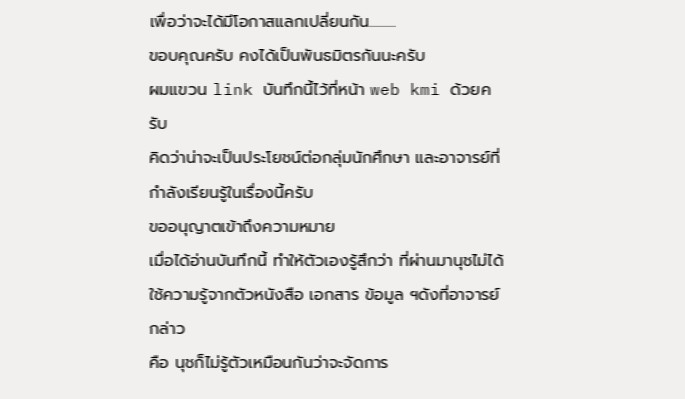เพื่อว่าจะได้มีโอกาสแลกเปลี่ยนกัน.........
ขอบคุณครับ คงได้เป็นพันธมิตรกันนะครับ
ผมแขวน link บันทึกนี้ไว้ที่หน้า web kmi ด้วยครับ
คิดว่าน่าจะเป็นประโยชน์ต่อกลุ่มนักศึกษา และอาจารย์ที่กำลังเรียนรู้ในเรื่องนี้ครับ
ขออนุญาตเข้าถึงความหมาย
เมื่อได้อ่านบันทึกนี้ ทำให้ตัวเองรู้สึกว่า ที่ผ่านมานุชไม่ได้ใช้ความรู้จากตัวหนังสือ เอกสาร ข้อมูล ฯดังที่อาจารย์กล่าว
คือ นุชก็ไม่รู้ตัวเหมือนกันว่าจะจัดการ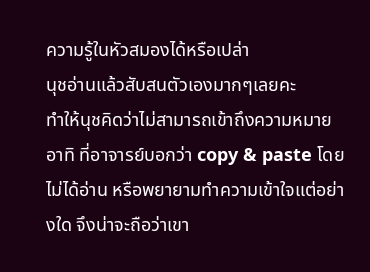ความรู้ในหัวสมองได้หรือเปล่า
นุชอ่านแล้วสับสนตัวเองมากๆเลยคะ
ทำให้นุชคิดว่าไม่สามารถเข้าถึงความหมาย อาทิ ที่อาจารย์บอกว่า copy & paste โดยไม่ได้อ่าน หรือพยายามทำความเข้าใจแต่อย่างใด จึงน่าจะถือว่าเขา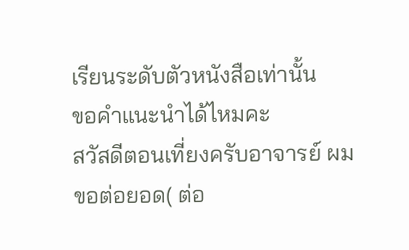เรียนระดับตัวหนังสือเท่านั้น
ขอคำแนะนำได้ไหมคะ
สวัสดีตอนเที่ยงครับอาจารย์ ผมขอต่อยอด( ต่อ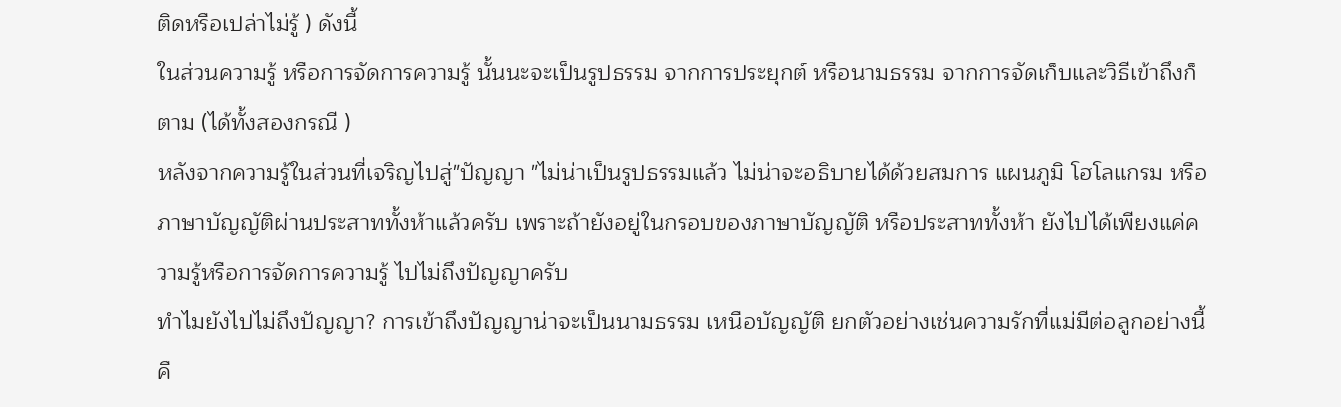ติดหรือเปล่าไม่รู้ ) ดังนี้
ในส่วนความรู้ หรือการจัดการความรู้ นั้นนะจะเป็นรูปธรรม จากการประยุกต์ หรือนามธรรม จากการจัดเก็บและวิธีเข้าถึงก็ตาม (ได้ทั้งสองกรณี )
หลังจากความรู้ในส่วนที่เจริญไปสู่"ปัญญา "ไม่น่าเป็นรูปธรรมแล้ว ไม่น่าจะอธิบายได้ด้วยสมการ แผนภูมิ โฮโลแกรม หรือภาษาบัญญัติผ่านประสาททั้งห้าแล้วครับ เพราะถ้ายังอยู่ในกรอบของภาษาบัญญัติ หรือประสาททั้งห้า ยังไปได้เพียงแค่ความรู้หรือการจัดการความรู้ ไปไม่ถึงปัญญาครับ
ทำไมยังไปไม่ถึงปัญญา? การเข้าถึงปัญญาน่าจะเป็นนามธรรม เหนือบัญญัติ ยกตัวอย่างเช่นความรักที่แม่มีต่อลูกอย่างนี้คื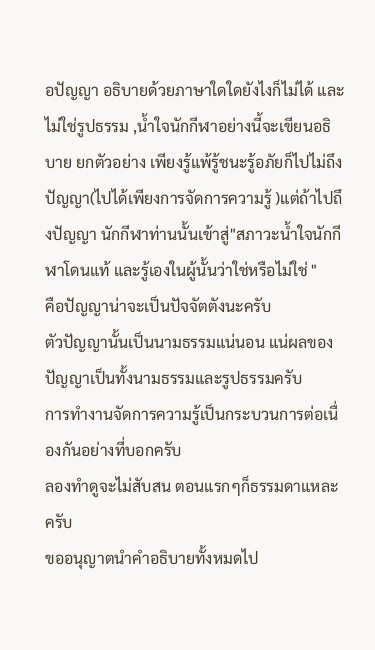อปัญญา อธิบายด้วยภาษาใดใดยังไงก็ไม่ได้ และไม่ใช่รูปธรรม ,น้ำใจนักกีฬาอย่างนี้จะเขียนอธิบาย ยกตัวอย่าง เพียงรู้แพ้รู้ชนะรู้อภัยก็ไปไม่ถึงปัญญา(ไปได้เพียงการจัดการความรู้ )แต่ถ้าไปถึงปัญญา นักกีฬาท่านนั้นเข้าสู่"สภาวะน้ำใจนักกีฬาโดนแท้ และรู้เองในผู้นั้นว่าใช่หรือไม่ใช่ "
คือปัญญาน่าจะเป็นปัจจัตตังนะครับ
ตัวปัญญานั้นเป็นนามธรรมแน่นอน แน่ผลของปัญญาเป็นทั้งนามธรรมและรูปธรรมครับ
การทำงานจัดการความรู้เป็นกระบวนการต่อเนื่องกันอย่างที่บอกครับ
ลองทำดูจะไม่สับสน ตอนแรกๆก็ธรรมดาแหละครับ
ขออนุญาตนำคำอธิบายทั้งหมดไป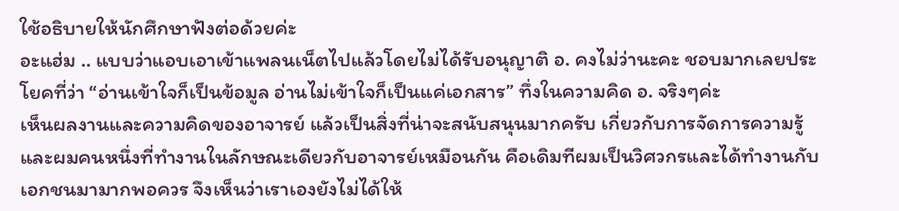ใช้อธิบายให้นักศึกษาฟังต่อด้วยค่ะ
อะแฮ่ม .. แบบว่าแอบเอาเข้าแพลนเน็ตไปแล้วโดยไม่ได้รับอนุญาติ อ. คงไม่ว่านะคะ ชอบมากเลยประโยคที่ว่า “อ่านเข้าใจก็เป็นข้อมูล อ่านไม่เข้าใจก็เป็นแค่เอกสาร” ทึ่งในความคิด อ. จริงๆค่ะ
เห็นผลงานและความคิดของอาจารย์ แล้วเป็นสิ่งที่น่าจะสนับสนุนมากครับ เกี่ยวกับการจัดการความรู้ และผมคนหนึ่งที่ทำงานในลักษณะเดียวกับอาจารย์เหมือนกัน คือเดิมทีผมเป็นวิศวกรและได้ทำงานกับเอกชนมามากพอควร จึงเห็นว่าเราเองยังไม่ได้ให้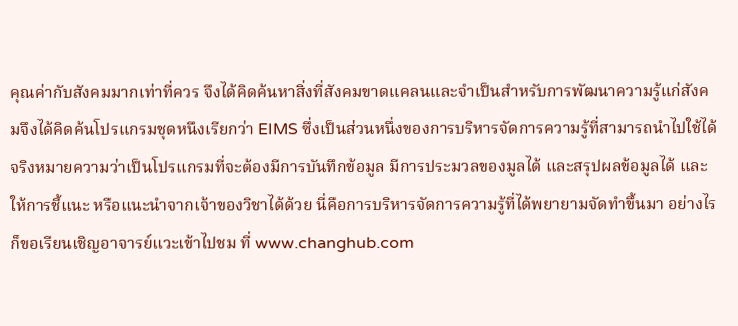คุณค่ากับสังคมมากเท่าที่ควร จึงได้คิดค้นหาสิ่งที่สังคมขาดแคลนและจำเป็นสำหรับการพัฒนาความรู้แก่สังคมจึงได้คิดค้นโปรแกรมชุดหนึงเรียกว่า EIMS ซึ่งเป็นส่วนหนึ่งของการบริหารจัดการความรู้ที่สามารถนำไปใช้ได้จริงหมายความว่าเป็นโปรแกรมที่จะต้องมีการบันทึกข้อมูล มีการประมวลของมูลได้ และสรุปผลข้อมูลได้ และให้การชี้แนะ หรือแนะนำจากเจ้าของวิชาได้ด้วย นี่คือการบริหารจัดการความรู้ที่ได้พยายามจัดทำขึ้นมา อย่างไรก็ขอเรียนเชิญอาจารย์แวะเข้าไปชม ที่ www.changhub.com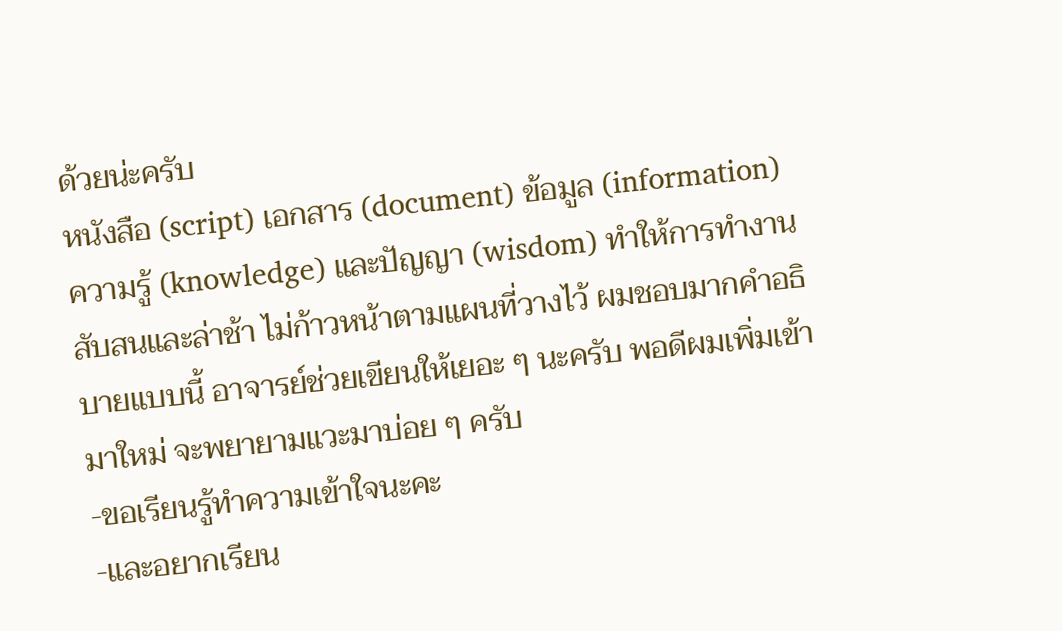ด้วยน่ะครับ
หนังสือ (script) เอกสาร (document) ข้อมูล (information) ความรู้ (knowledge) และปัญญา (wisdom) ทำให้การทำงานสับสนและล่าช้า ไม่ก้าวหน้าตามแผนที่วางไว้ ผมชอบมากคำอธิบายแบบนี้ อาจารย์ช่วยเขียนให้เยอะ ๆ นะครับ พอดีผมเพิ่มเข้ามาใหม่ จะพยายามแวะมาบ่อย ๆ ครับ
-ขอเรียนรู้ทำความเข้าใจนะคะ
-และอยากเรียน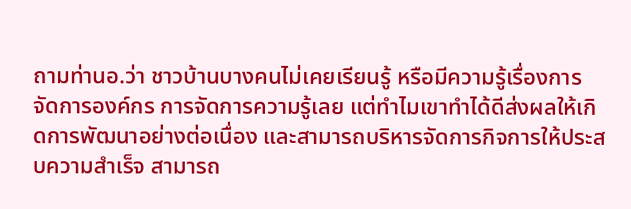ถามท่านอ.ว่า ชาวบ้านบางคนไม่เคยเรียนรู้ หรือมีความรู้เรื่องการจัดการองค์กร การจัดการความรู้เลย แต่ทำไมเขาทำได้ดีส่งผลให้เกิดการพัฒนาอย่างต่อเนื่อง และสามารถบริหารจัดการกิจการให้ประสบความสำเร็จ สามารถ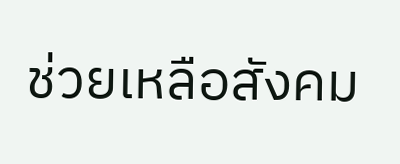ช่วยเหลือสังคม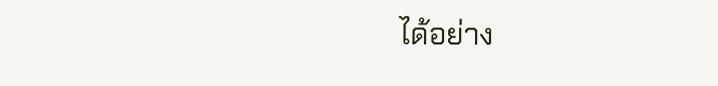ได้อย่าง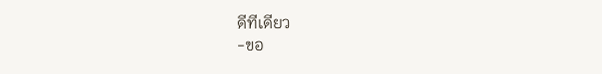ดีทีเดียว
-ขอ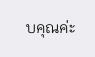บคุณค่ะ